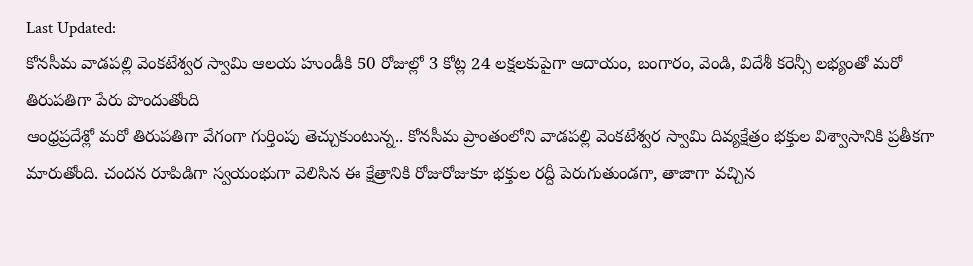Last Updated:
కోనసీమ వాడపల్లి వెంకటేశ్వర స్వామి ఆలయ హుండీకి 50 రోజుల్లో 3 కోట్ల 24 లక్షలకుపైగా ఆదాయం, బంగారం, వెండి, విదేశీ కరెన్సీ లభ్యంతో మరో తిరుపతిగా పేరు పొందుతోంది
ఆంధ్రప్రదేశ్లో మరో తిరుపతిగా వేగంగా గుర్తింపు తెచ్చుకుంటున్న.. కోనసీమ ప్రాంతంలోని వాడపల్లి వెంకటేశ్వర స్వామి దివ్యక్షేత్రం భక్తుల విశ్వాసానికి ప్రతీకగా మారుతోంది. చందన రూపిడిగా స్వయంభుగా వెలిసిన ఈ క్షేత్రానికి రోజురోజుకూ భక్తుల రద్దీ పెరుగుతుండగా, తాజాగా వచ్చిన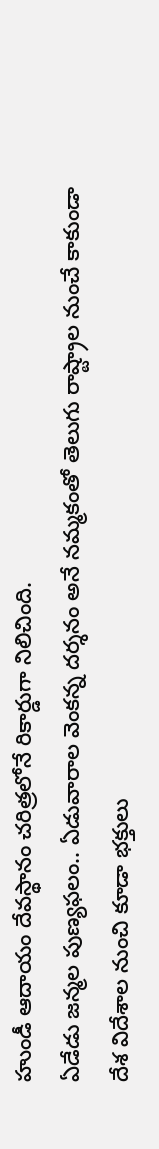హుండీ ఆదాయం దేవస్థానం చరిత్రలోనే రికార్డుగా నిలిచింది.
ఏడేడు జన్మల పుణ్యఫలం.. ఏడువారాల వెంకన్న దర్శనం అనే నమ్మకంతో తెలుగు రాష్ట్రాల నుంచే కాకుండా దేశ విదేశాల నుంచి కూడా భక్తులు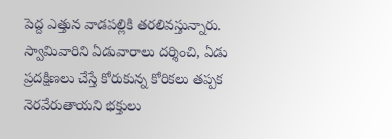పెద్ద ఎత్తున వాడపల్లికి తరలివస్తున్నారు. స్వామివారిని ఏడువారాలు దర్శించి, ఏడు ప్రదక్షిణలు చేస్తే కోరుకున్న కోరికలు తప్పక నెరవేరుతాయని భక్తులు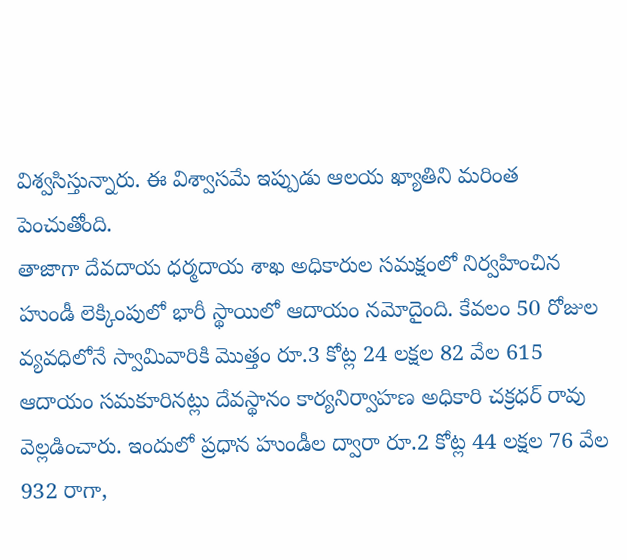విశ్వసిస్తున్నారు. ఈ విశ్వాసమే ఇప్పుడు ఆలయ ఖ్యాతిని మరింత పెంచుతోంది.
తాజాగా దేవదాయ ధర్మదాయ శాఖ అధికారుల సమక్షంలో నిర్వహించిన హుండీ లెక్కింపులో భారీ స్థాయిలో ఆదాయం నమోదైంది. కేవలం 50 రోజుల వ్యవధిలోనే స్వామివారికి మొత్తం రూ.3 కోట్ల 24 లక్షల 82 వేల 615 ఆదాయం సమకూరినట్లు దేవస్థానం కార్యనిర్వాహణ అధికారి చక్రధర్ రావు వెల్లడించారు. ఇందులో ప్రధాన హుండీల ద్వారా రూ.2 కోట్ల 44 లక్షల 76 వేల 932 రాగా,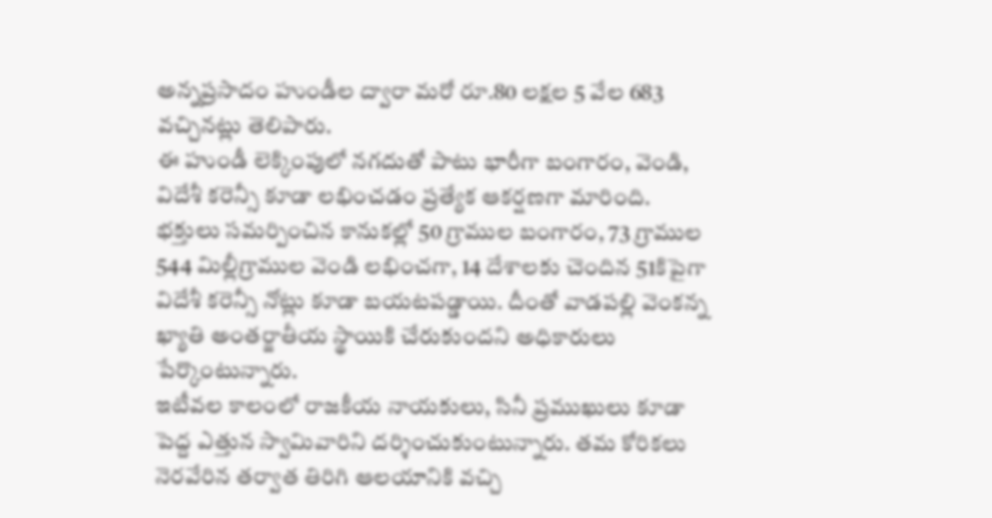అన్నప్రసాదం హుండీల ద్వారా మరో రూ.80 లక్షల 5 వేల 683 వచ్చినట్లు తెలిపారు.
ఈ హుండీ లెక్కింపులో నగదుతో పాటు భారీగా బంగారం, వెండి, విదేశీ కరెన్సీ కూడా లభించడం ప్రత్యేక ఆకర్షణగా మారింది. భక్తులు సమర్పించిన కానుకల్లో 50 గ్రాముల బంగారం, 73 గ్రాముల 544 మిల్లీగ్రాముల వెండి లభించగా, 14 దేశాలకు చెందిన 51కిపైగా విదేశీ కరెన్సీ నోట్లు కూడా బయటపడ్డాయి. దీంతో వాడపల్లి వెంకన్న ఖ్యాతి అంతర్జాతీయ స్థాయికి చేరుకుందని అధికారులు పేర్కొంటున్నారు.
ఇటీవల కాలంలో రాజకీయ నాయకులు, సినీ ప్రముఖులు కూడా పెద్ద ఎత్తున స్వామివారిని దర్శించుకుంటున్నారు. తమ కోరికలు నెరవేరిన తర్వాత తిరిగి ఆలయానికి వచ్చి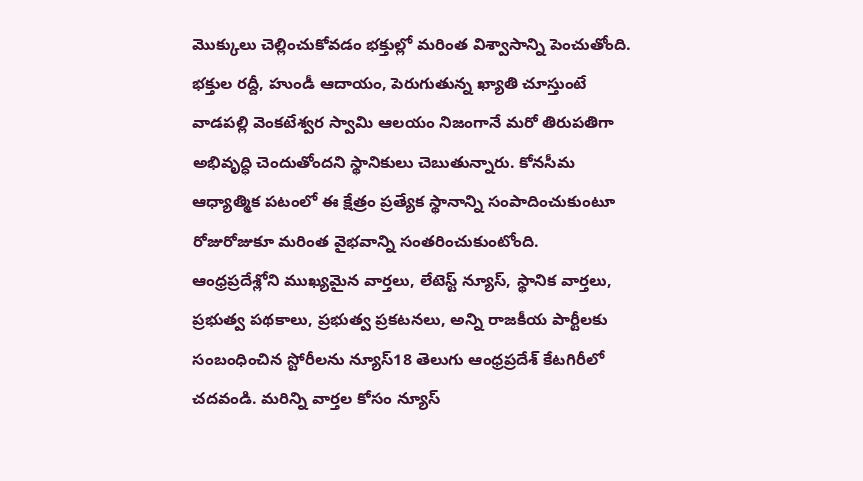మొక్కులు చెల్లించుకోవడం భక్తుల్లో మరింత విశ్వాసాన్ని పెంచుతోంది. భక్తుల రద్దీ, హుండీ ఆదాయం, పెరుగుతున్న ఖ్యాతి చూస్తుంటే వాడపల్లి వెంకటేశ్వర స్వామి ఆలయం నిజంగానే మరో తిరుపతిగా అభివృద్ధి చెందుతోందని స్థానికులు చెబుతున్నారు. కోనసీమ ఆధ్యాత్మిక పటంలో ఈ క్షేత్రం ప్రత్యేక స్థానాన్ని సంపాదించుకుంటూ రోజురోజుకూ మరింత వైభవాన్ని సంతరించుకుంటోంది.
ఆంధ్రప్రదేశ్లోని ముఖ్యమైన వార్తలు, లేటెస్ట్ న్యూస్, స్థానిక వార్తలు, ప్రభుత్వ పథకాలు, ప్రభుత్వ ప్రకటనలు, అన్ని రాజకీయ పార్టీలకు సంబంధించిన స్టోరీలను న్యూస్18 తెలుగు ఆంధ్రప్రదేశ్ కేటగిరీలో చదవండి. మరిన్ని వార్తల కోసం న్యూస్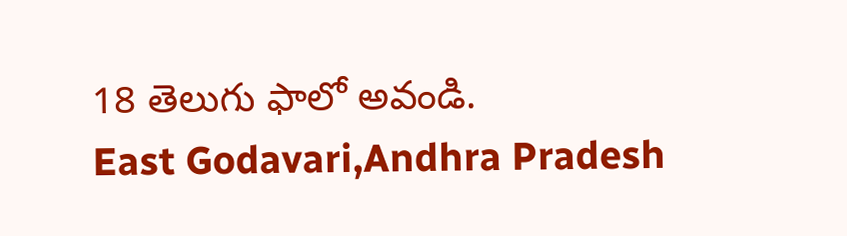18 తెలుగు ఫాలో అవండి.
East Godavari,Andhra Pradesh